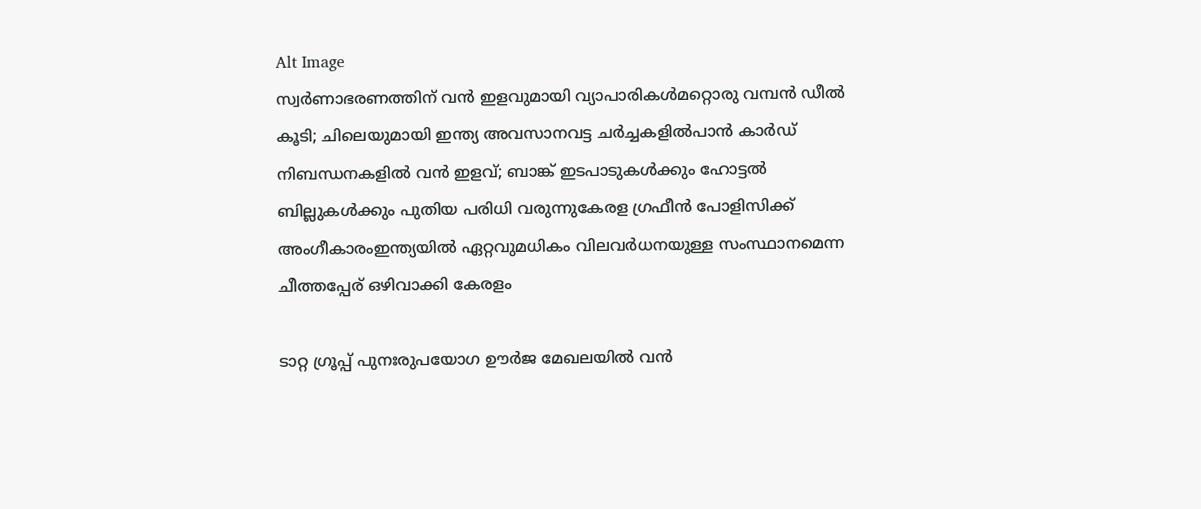Alt Image
സ്വർണാഭരണത്തിന് വൻ ഇളവുമായി വ്യാപാരികൾമറ്റൊരു വമ്പൻ ഡീൽ കൂടി; ചിലെയുമായി ഇന്ത്യ അവസാനവട്ട ചർച്ചകളിൽപാന്‍ കാര്‍ഡ് നിബന്ധനകളില്‍ വന്‍ ഇളവ്; ബാങ്ക് ഇടപാടുകള്‍ക്കും ഹോട്ടല്‍ ബില്ലുകള്‍ക്കും പുതിയ പരിധി വരുന്നുകേരള ഗ്രഫീൻ പോളിസിക്ക് അംഗീകാരംഇന്ത്യയിൽ ഏറ്റവുമധികം വിലവർധനയുള്ള സംസ്ഥാനമെന്ന ചീത്തപ്പേര് ഒഴിവാക്കി കേരളം

ടാറ്റ ഗ്രൂപ്പ് പുനഃരുപയോഗ ഊർജ മേഖലയിൽ വൻ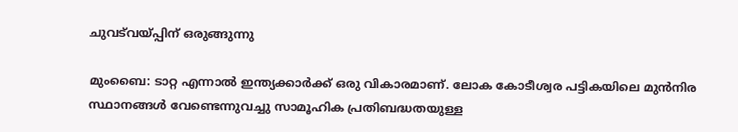ചുവട്‌വയ്പ്പിന് ഒരുങ്ങുന്നു

മുംബൈ: ടാറ്റ എന്നാൽ ഇന്ത്യക്കാർക്ക് ഒരു വികാരമാണ്. ലോക കോടീശ്വര പട്ടികയിലെ മുൻനിര സ്ഥാനങ്ങൾ വേണ്ടെന്നുവച്ചു സാമൂഹിക പ്രതിബദ്ധതയുള്ള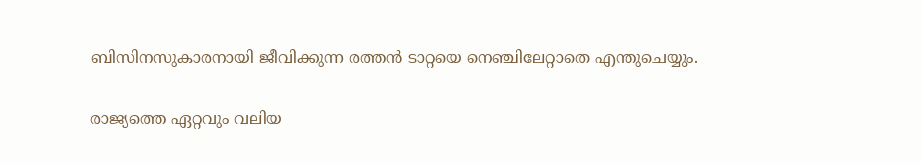ബിസിനസുകാരനായി ജീവിക്കുന്ന രത്തൻ ടാറ്റയെ നെഞ്ചിലേറ്റാതെ എന്തുചെയ്യും.

രാജ്യത്തെ ഏറ്റവും വലിയ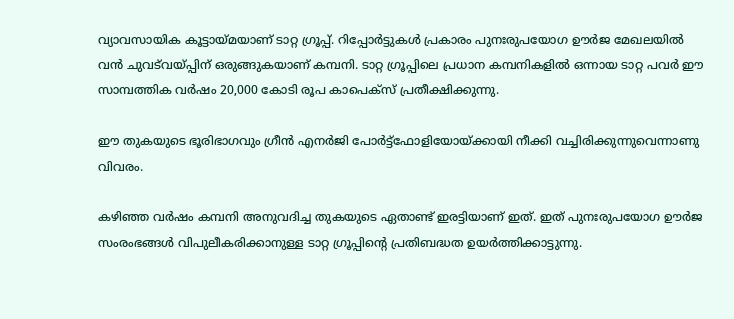വ്യാവസായിക കൂട്ടായ്മയാണ് ടാറ്റ ഗ്രൂപ്പ്. റിപ്പോർട്ടുകൾ പ്രകാരം പുനഃരുപയോഗ ഊർജ മേഖലയിൽ വൻ ചുവട്‌വയ്പ്പിന് ഒരുങ്ങുകയാണ് കമ്പനി. ടാറ്റ ഗ്രൂപ്പിലെ പ്രധാന കമ്പനികളിൽ ഒന്നായ ടാറ്റ പവർ ഈ സാമ്പത്തിക വർഷം 20,000 കോടി രൂപ കാപെക്‌സ് പ്രതീക്ഷിക്കുന്നു.

ഈ തുകയുടെ ഭൂരിഭാഗവും ഗ്രീൻ എനർജി പോർട്ട്ഫോളിയോയ്ക്കായി നീക്കി വച്ചിരിക്കുന്നുവെന്നാണു വിവരം.

കഴിഞ്ഞ വർഷം കമ്പനി അനുവദിച്ച തുകയുടെ ഏതാണ്ട് ഇരട്ടിയാണ് ഇത്. ഇത് പുനഃരുപയോഗ ഊർജ സംരംഭങ്ങൾ വിപുലീകരിക്കാനുള്ള ടാറ്റ ഗ്രൂപ്പിന്റെ പ്രതിബദ്ധത ഉയർത്തിക്കാട്ടുന്നു.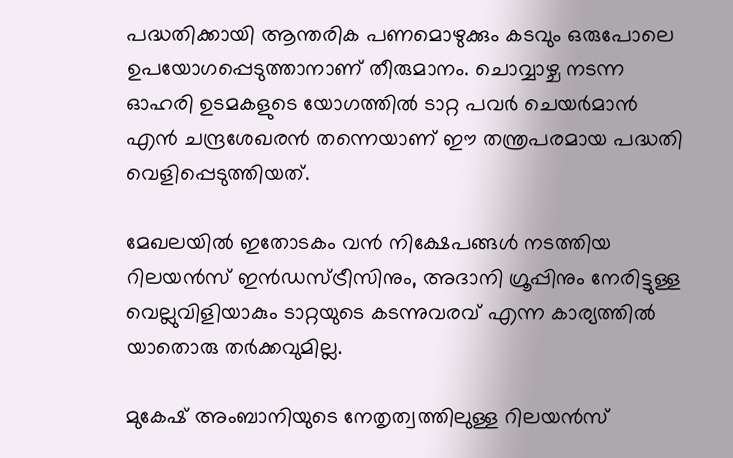പദ്ധതിക്കായി ആന്തരിക പണമൊഴുക്കും കടവും ഒരുപോലെ ഉപയോഗപ്പെടുത്താനാണ് തീരുമാനം. ചൊവ്വാഴ്ച നടന്ന ഓഹരി ഉടമകളുടെ യോഗത്തിൽ ടാറ്റ പവർ ചെയർമാൻ എൻ ചന്ദ്രശേഖരൻ തന്നെയാണ് ഈ തന്ത്രപരമായ പദ്ധതി വെളിപ്പെടുത്തിയത്.

മേഖലയിൽ ഇതോടകം വൻ നിക്ഷേപങ്ങൾ നടത്തിയ റിലയൻസ് ഇൻഡസ്ട്രീസിനും, അദാനി ഗ്രൂപ്പിനും നേരിട്ടുള്ള വെല്ലുവിളിയാകും ടാറ്റയുടെ കടന്നുവരവ് എന്ന കാര്യത്തിൽ യാതൊരു തർക്കവുമില്ല.

മുകേഷ് അംബാനിയുടെ നേതൃത്വത്തിലുള്ള റിലയൻസ്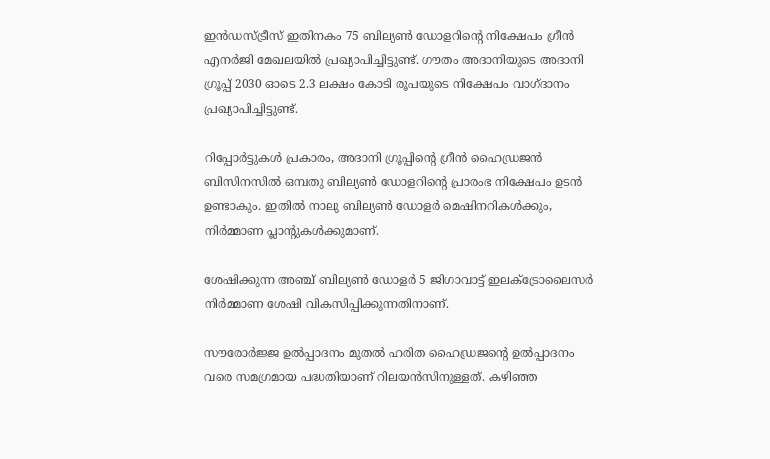ഇൻഡസ്ട്രീസ് ഇതിനകം 75 ബില്യൺ ഡോളറിന്റെ നിക്ഷേപം ഗ്രീൻ എനർജി മേഖലയിൽ പ്രഖ്യാപിച്ചിട്ടുണ്ട്. ഗൗതം അദാനിയുടെ അദാനി ഗ്രൂപ്പ് 2030 ഓടെ 2.3 ലക്ഷം കോടി രൂപയുടെ നിക്ഷേപം വാഗ്ദാനം പ്രഖ്യാപിച്ചിട്ടുണ്ട്.

റിപ്പോർട്ടുകൾ പ്രകാരം, അദാനി ഗ്രൂപ്പിന്റെ ഗ്രീൻ ഹൈഡ്രജൻ ബിസിനസിൽ ഒമ്പതു ബില്യൺ ഡോളറിന്റെ പ്രാരംഭ നിക്ഷേപം ഉടൻ ഉണ്ടാകും. ഇതിൽ നാലു ബില്യൺ ഡോളർ മെഷിനറികൾക്കും, നിർമ്മാണ പ്ലാന്റുകൾക്കുമാണ്.

ശേഷിക്കുന്ന അഞ്ച് ബില്യൺ ഡോളർ 5 ജിഗാവാട്ട് ഇലക്ട്രോലൈസർ നിർമ്മാണ ശേഷി വികസിപ്പിക്കുന്നതിനാണ്.

സൗരോർജ്ജ ഉൽപ്പാദനം മുതൽ ഹരിത ഹൈഡ്രജന്റെ ഉൽപ്പാദനം വരെ സമഗ്രമായ പദ്ധതിയാണ് റിലയൻസിനുള്ളത്. കഴിഞ്ഞ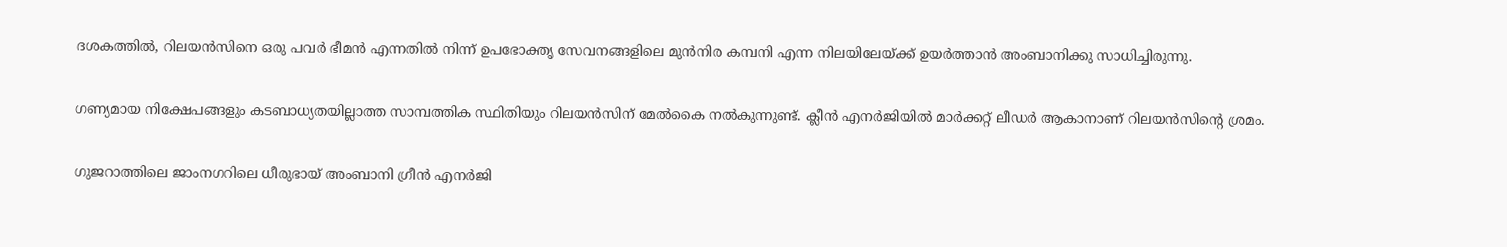ദശകത്തിൽ, റിലയൻസിനെ ഒരു പവർ ഭീമൻ എന്നതിൽ നിന്ന് ഉപഭോക്തൃ സേവനങ്ങളിലെ മുൻനിര കമ്പനി എന്ന നിലയിലേയ്ക്ക് ഉയർത്താൻ അംബാനിക്കു സാധിച്ചിരുന്നു.

ഗണ്യമായ നിക്ഷേപങ്ങളും കടബാധ്യതയില്ലാത്ത സാമ്പത്തിക സ്ഥിതിയും റിലയൻസിന് മേൽകൈ നൽകുന്നുണ്ട്. ക്ലീൻ എനർജിയിൽ മാർക്കറ്റ് ലീഡർ ആകാനാണ് റിലയൻസിന്റെ ശ്രമം.

ഗുജറാത്തിലെ ജാംനഗറിലെ ധീരുഭായ് അംബാനി ഗ്രീൻ എനർജി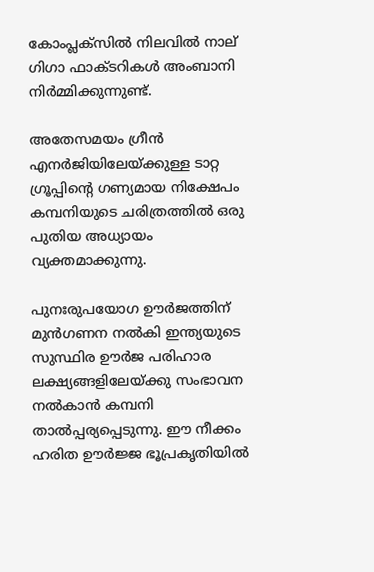കോംപ്ലക്സിൽ നിലവിൽ നാല് ഗിഗാ ഫാക്ടറികൾ അംബാനി നിർമ്മിക്കുന്നുണ്ട്.

അതേസമയം ഗ്രീൻ എനർജിയിലേയ്ക്കുള്ള ടാറ്റ ഗ്രൂപ്പിന്റെ ഗണ്യമായ നിക്ഷേപം കമ്പനിയുടെ ചരിത്രത്തിൽ ഒരു പുതിയ അധ്യായം വ്യക്തമാക്കുന്നു.

പുനഃരുപയോഗ ഊർജത്തിന് മുൻഗണന നൽകി ഇന്ത്യയുടെ സുസ്ഥിര ഊർജ പരിഹാര ലക്ഷ്യങ്ങളിലേയ്ക്കു സംഭാവന നൽകാൻ കമ്പനി താൽപ്പര്യപ്പെടുന്നു. ഈ നീക്കം ഹരിത ഊർജ്ജ ഭൂപ്രകൃതിയിൽ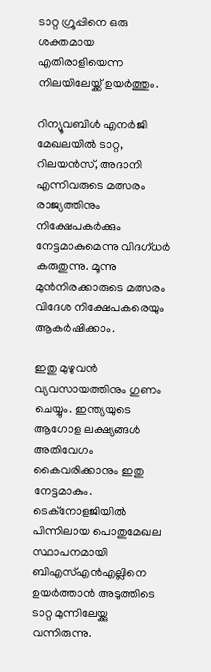ടാറ്റ ഗ്രൂപ്പിനെ ഒരു ശക്തമായ എതിരാളിയെന്ന നിലയിലേയ്ക്ക് ഉയർത്തും.

റിന്യൂവബിൾ എനർജി മേഖലയിൽ ടാറ്റ, റിലയൻസ്, അദാനി എന്നിവരുടെ മത്സരം രാജ്യത്തിനും നിക്ഷേപകർക്കും നേട്ടമാകുമെന്നു വിദഗ്ധർ കരുതുന്നു. മൂന്നു മുൻനിരക്കാരുടെ മത്സരം വിദേശ നിക്ഷേപകരെയും ആകർഷിക്കാം.

ഇതു മുഴുവൻ വ്യവസായത്തിനും ഗുണം ചെയ്യും. ഇന്ത്യയുടെ ആഗോള ലക്ഷ്യങ്ങൾ അതിവേഗം കൈവരിക്കാനും ഇതു നേട്ടമാകും. ടെക്‌നോളജിയിൽ പിന്നിലായ പൊതുമേഖല സ്ഥാപനമായി ബിഎസ്എൻഎല്ലിനെ ഉയർത്താൻ അടുത്തിടെ ടാറ്റ മുന്നിലേയ്ക്കു വന്നിരുന്നു.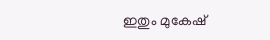ഇതും മുകേഷ്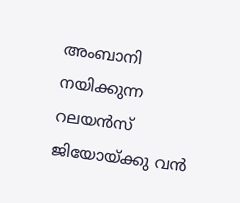അംബാനി നയിക്കുന്ന റലയൻസ് ജിയോയ്ക്കു വൻ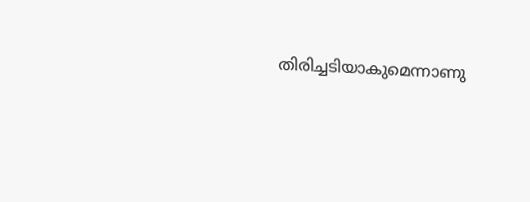തിരിച്ചടിയാകുമെന്നാണു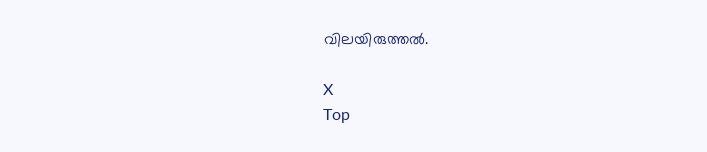വിലയിരുത്തൽ.

X
Top